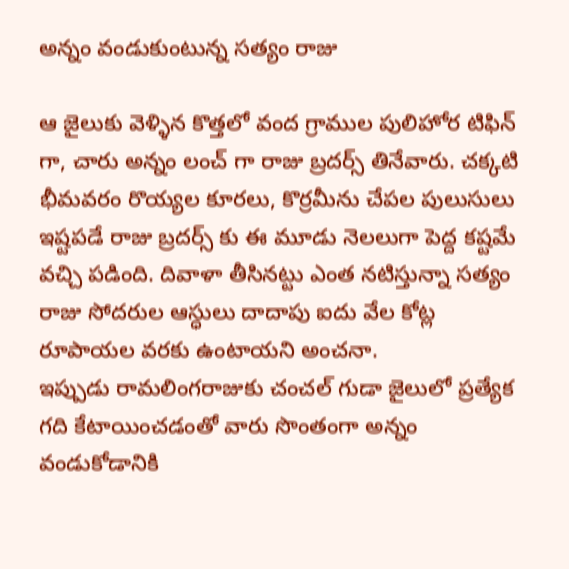అన్నం వండుకుంటున్న సత్యం రాజు

ఆ జైలుకు వెళ్ళిన కొత్తలో వంద గ్రాముల పులిహోర టిఫిన్ గా, చారు అన్నం లంచ్ గా రాజు బ్రదర్స్ తినేవారు. చక్కటి భీమవరం రొయ్యల కూరలు, కొర్రమీను చేపల పులుసులు ఇష్టపడే రాజు బ్రదర్స్ కు ఈ మూడు నెలలుగా పెద్ద కష్టమే వచ్చి పడింది. దివాళా తీసినట్టు ఎంత నటిస్తున్నా సత్యం రాజు సోదరుల ఆస్ధులు దాదాపు ఐదు వేల కోట్ల రూపాయల వరకు ఉంటాయని అంచనా.
ఇప్పుడు రామలింగరాజుకు చంచల్ గుడా జైలులో ప్రత్యేక గది కేటాయించడంతో వారు సొంతంగా అన్నం వండుకోడానికి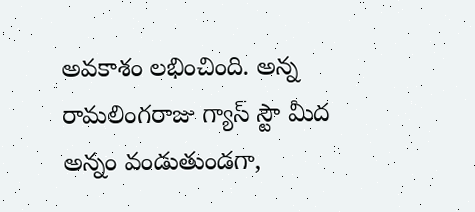అవకాశం లభించింది. అన్న రామలింగరాజు గ్యాస్ స్టౌ మీద అన్నం వండుతుండగా,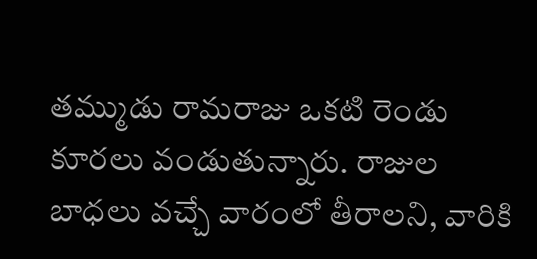తమ్ముడు రామరాజు ఒకటి రెండు కూరలు వండుతున్నారు. రాజుల బాధలు వచ్చే వారంలో తీరాలని, వారికి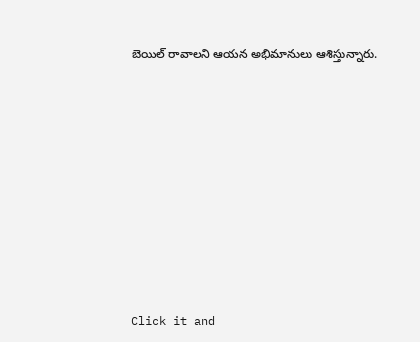బెయిల్ రావాలని ఆయన అభిమానులు ఆశిస్తున్నారు.












Click it and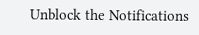Unblock the Notifications